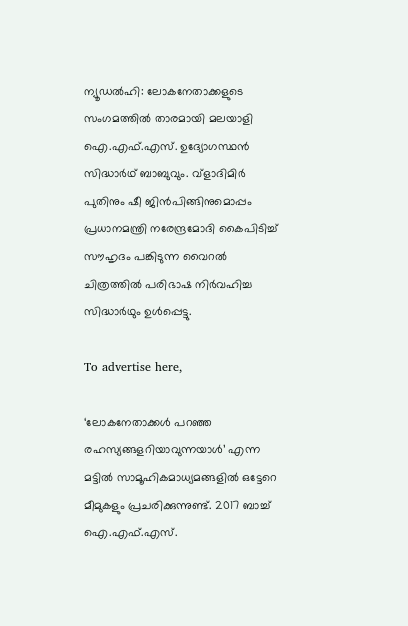ന്യൂഡൽഹി: ലോകനേതാക്കളുടെ സംഗമത്തിൽ താരമായി മലയാളി ഐ.എഫ്.എസ്. ഉദ്യോഗസ്ഥൻ സിദ്ധാർഥ് ബാബുവും. വ്ളാദിമിർ പുതിനും ഷീ ജിൻപിങ്ങിനുമൊപ്പം പ്രധാനമന്ത്രി നരേന്ദ്രമോദി കൈപിടിച്ച് സൗഹൃദം പങ്കിടുന്ന വൈറൽ ചിത്രത്തിൽ പരിഭാഷ നിർവഹിച്ച സിദ്ധാർഥും ഉൾപ്പെട്ടു.

To advertise here,

‘ലോകനേതാക്കൾ പറഞ്ഞ രഹസ്യങ്ങളറിയാവുന്നയാൾ’ എന്ന മട്ടിൽ സാമൂഹികമാധ്യമങ്ങളിൽ ഒട്ടേറെ മീമുകളും പ്രചരിക്കുന്നുണ്ട്. 2017 ബാച്ച് ഐ.എഫ്.എസ്.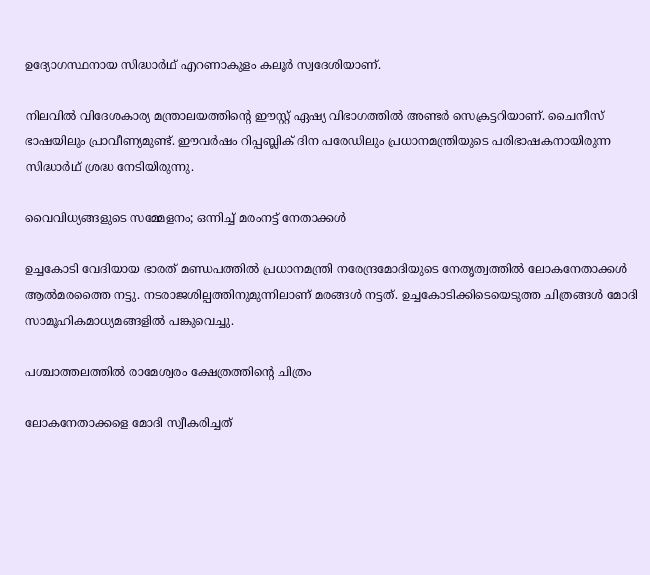ഉദ്യോഗസ്ഥനായ സിദ്ധാർഥ് എറണാകുളം കലൂർ സ്വദേശിയാണ്.

നിലവിൽ വിദേശകാര്യ മന്ത്രാലയത്തിന്റെ ഈസ്റ്റ് ഏഷ്യ വിഭാഗത്തിൽ അണ്ടർ സെക്രട്ടറിയാണ്. ചൈനീസ് ഭാഷയിലും പ്രാവീണ്യമുണ്ട്. ഈവർഷം റിപ്പബ്ലിക് ദിന പരേഡിലും പ്രധാനമന്ത്രിയുടെ പരിഭാഷകനായിരുന്ന സിദ്ധാർഥ് ശ്രദ്ധ നേടിയിരുന്നു.

വൈവിധ്യങ്ങളുടെ സമ്മേളനം; ഒന്നിച്ച് മരംനട്ട് നേതാക്കൾ

ഉച്ചകോടി വേദിയായ ഭാരത് മണ്ഡപത്തിൽ പ്രധാനമന്ത്രി നരേന്ദ്രമോദിയുടെ നേതൃത്വത്തിൽ ലോകനേതാക്കൾ ആൽമരത്തൈ നട്ടു. നടരാജശില്പത്തിനുമുന്നിലാണ് മരങ്ങൾ നട്ടത്. ഉച്ചകോടിക്കിടെയെടുത്ത ചിത്രങ്ങൾ മോദി സാമൂഹികമാധ്യമങ്ങളിൽ പങ്കുവെച്ചു.

പശ്ചാത്തലത്തിൽ രാമേശ്വരം ക്ഷേത്രത്തിന്റെ ചിത്രം

ലോകനേതാക്കളെ മോദി സ്വീകരിച്ചത്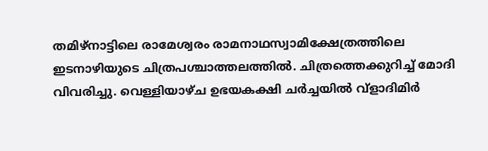തമിഴ്‌നാട്ടിലെ രാമേശ്വരം രാമനാഥസ്വാമിക്ഷേത്രത്തിലെ ഇടനാഴിയുടെ ചിത്രപശ്ചാത്തലത്തിൽ. ചിത്രത്തെക്കുറിച്ച് മോദി വിവരിച്ചു. വെള്ളിയാഴ്ച ഉഭയകക്ഷി ചർച്ചയിൽ വ്ളാദിമിർ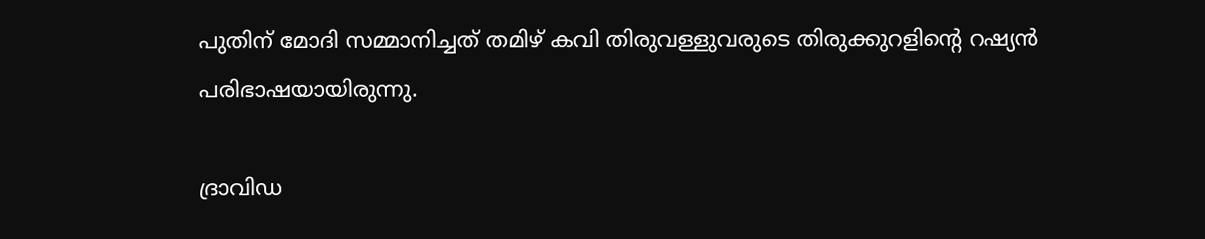പുതിന് മോദി സമ്മാനിച്ചത് തമിഴ് കവി തിരുവള്ളുവരുടെ തിരുക്കുറളിന്റെ റഷ്യൻ പരിഭാഷയായിരുന്നു.

ദ്രാവിഡ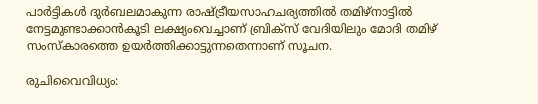പാർട്ടികൾ ദുർബലമാകുന്ന രാഷ്ട്രീയസാഹചര്യത്തിൽ തമിഴ്നാട്ടിൽ നേട്ടമുണ്ടാക്കാൻകൂടി ലക്ഷ്യംവെച്ചാണ് ബ്രിക്സ് വേദിയിലും മോദി തമിഴ് സംസ്കാരത്തെ ഉയർത്തിക്കാട്ടുന്നതെന്നാണ് സൂചന.

രുചിവൈവിധ്യം: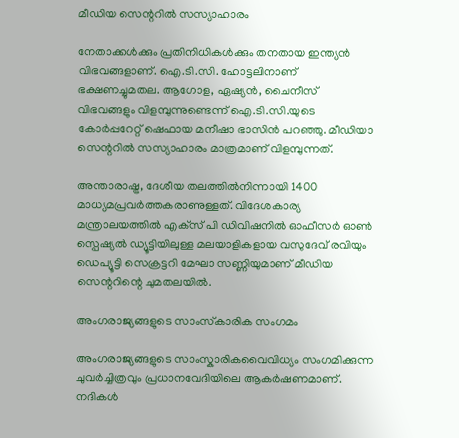മീഡിയ സെന്ററിൽ സസ്യാഹാരം

നേതാക്കൾക്കും പ്രതിനിധികൾക്കും തനതായ ഇന്ത്യൻ വിഭവങ്ങളാണ്. ഐ.ടി.സി. ഹോട്ടലിനാണ് ഭക്ഷണച്ചുമതല. ആഗോള, ഏഷ്യൻ, ചൈനീസ് വിഭവങ്ങളും വിളമ്പുന്നുണ്ടെന്ന് ഐ.ടി.സി.യുടെ കോർപ്പറേറ്റ് ഷെഫായ മനീഷാ ഭാസിൻ പറഞ്ഞു. മീഡിയാ സെന്ററിൽ സസ്യാഹാരം മാത്രമാണ് വിളമ്പുന്നത്.

അന്താരാഷ്ട്ര, ദേശീയ തലത്തിൽനിന്നായി 1400 മാധ്യമപ്രവർത്തകരാണുള്ളത്. വിദേശകാര്യ മന്ത്രാലയത്തിൽ എക്‌സ് പി ഡിവിഷനിൽ ഓഫീസർ ഓൺ സ്പെഷ്യൽ ഡ്യൂട്ടിയിലുള്ള മലയാളികളായ വസുദേവ് രവിയും ഡെപ്യൂട്ടി സെക്രട്ടറി മേഘാ സണ്ണിയുമാണ് മീഡിയ സെന്ററിന്റെ ചുമതലയിൽ.

അംഗരാജ്യങ്ങളുടെ സാംസ്‌കാരിക സംഗമം

അംഗരാജ്യങ്ങളുടെ സാംസ്കാരികവൈവിധ്യം സംഗമിക്കുന്ന ചുവർച്ചിത്രവും പ്രധാനവേദിയിലെ ആകർഷണമാണ്. നദികൾ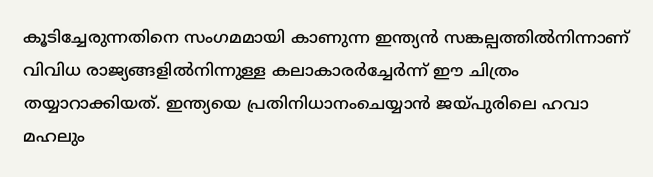കൂടിച്ചേരുന്നതിനെ സംഗമമായി കാണുന്ന ഇന്ത്യൻ സങ്കല്പത്തിൽനിന്നാണ് വിവിധ രാജ്യങ്ങളിൽനിന്നുള്ള കലാകാരർച്ചേർന്ന് ഈ ചിത്രം തയ്യാറാക്കിയത്. ഇന്ത്യയെ പ്രതിനിധാനംചെയ്യാൻ ജയ്പുരിലെ ഹവാ മഹലും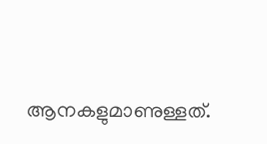ആനകളുമാണുള്ളത്.